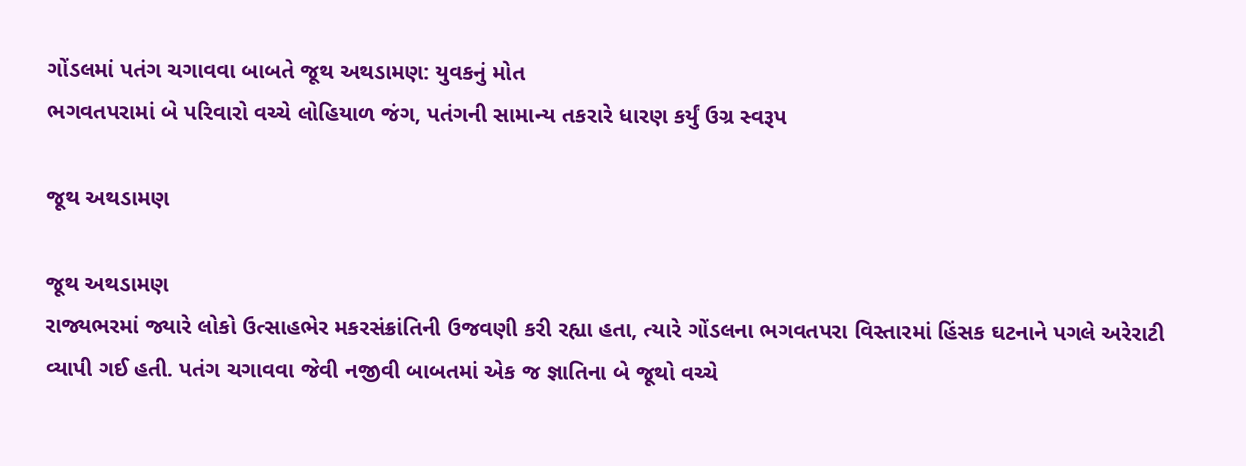ગોંડલમાં પતંગ ચગાવવા બાબતે જૂથ અથડામણ: યુવકનું મોત
ભગવતપરામાં બે પરિવારો વચ્ચે લોહિયાળ જંગ, પતંગની સામાન્ય તકરારે ધારણ કર્યું ઉગ્ર સ્વરૂપ

જૂથ અથડામણ

જૂથ અથડામણ
રાજ્યભરમાં જ્યારે લોકો ઉત્સાહભેર મકરસંક્રાંતિની ઉજવણી કરી રહ્યા હતા, ત્યારે ગોંડલના ભગવતપરા વિસ્તારમાં હિંસક ઘટનાને પગલે અરેરાટી વ્યાપી ગઈ હતી. પતંગ ચગાવવા જેવી નજીવી બાબતમાં એક જ જ્ઞાતિના બે જૂથો વચ્ચે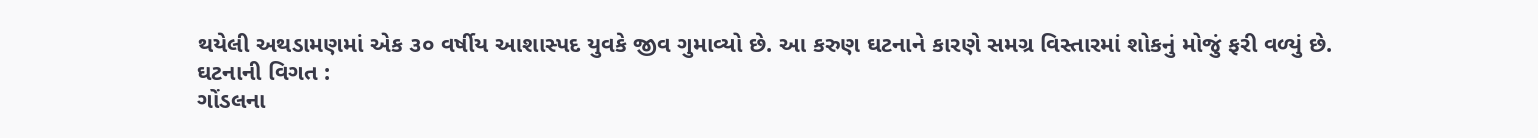થયેલી અથડામણમાં એક ૩૦ વર્ષીય આશાસ્પદ યુવકે જીવ ગુમાવ્યો છે. આ કરુણ ઘટનાને કારણે સમગ્ર વિસ્તારમાં શોકનું મોજું ફરી વળ્યું છે.
ઘટનાની વિગત :
ગોંડલના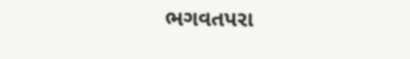ભગવતપરા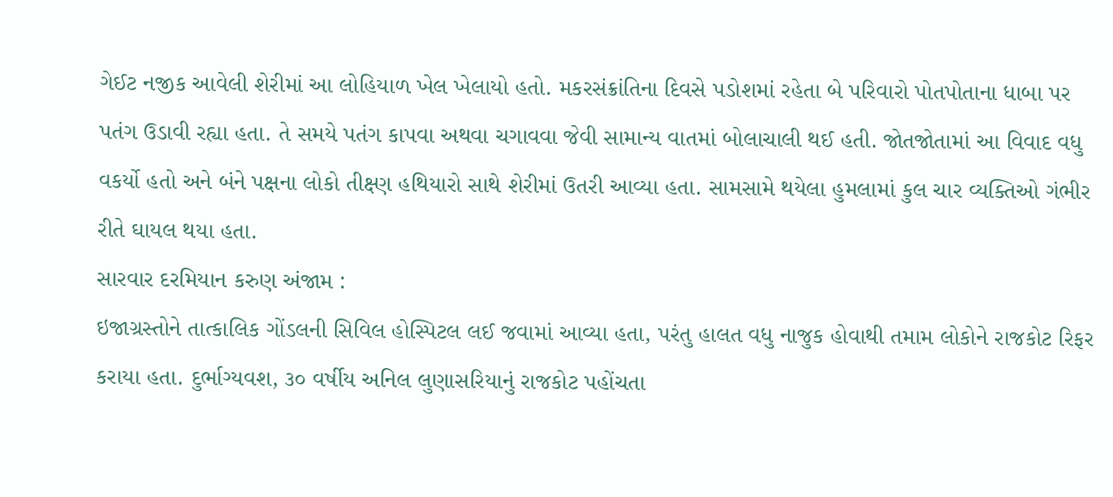ગેઈટ નજીક આવેલી શેરીમાં આ લોહિયાળ ખેલ ખેલાયો હતો. મકરસંક્રાંતિના દિવસે પડોશમાં રહેતા બે પરિવારો પોતપોતાના ધાબા પર પતંગ ઉડાવી રહ્યા હતા. તે સમયે પતંગ કાપવા અથવા ચગાવવા જેવી સામાન્ય વાતમાં બોલાચાલી થઈ હતી. જોતજોતામાં આ વિવાદ વધુ વકર્યો હતો અને બંને પક્ષના લોકો તીક્ષ્ણ હથિયારો સાથે શેરીમાં ઉતરી આવ્યા હતા. સામસામે થયેલા હુમલામાં કુલ ચાર વ્યક્તિઓ ગંભીર રીતે ઘાયલ થયા હતા.
સારવાર દરમિયાન કરુણ અંજામ :
ઇજાગ્રસ્તોને તાત્કાલિક ગોંડલની સિવિલ હોસ્પિટલ લઈ જવામાં આવ્યા હતા, પરંતુ હાલત વધુ નાજુક હોવાથી તમામ લોકોને રાજકોટ રિફર કરાયા હતા. દુર્ભાગ્યવશ, ૩૦ વર્ષીય અનિલ લુણાસરિયાનું રાજકોટ પહોંચતા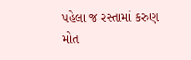પહેલા જ રસ્તામાં કરુણ મોત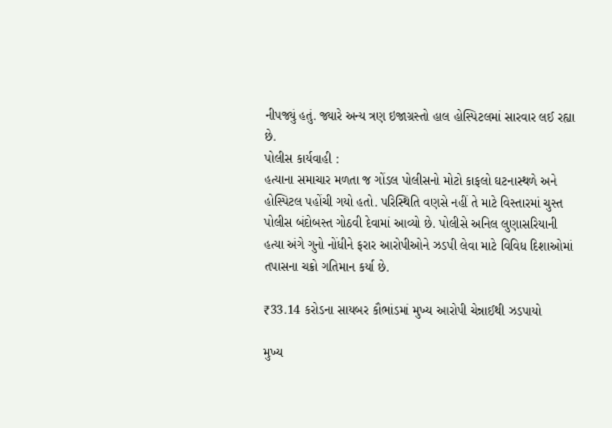નીપજ્યું હતું. જ્યારે અન્ય ત્રણ ઇજાગ્રસ્તો હાલ હોસ્પિટલમાં સારવાર લઈ રહ્યા છે.
પોલીસ કાર્યવાહી :
હત્યાના સમાચાર મળતા જ ગોંડલ પોલીસનો મોટો કાફલો ઘટનાસ્થળે અને હોસ્પિટલ પહોંચી ગયો હતો. પરિસ્થિતિ વણસે નહીં તે માટે વિસ્તારમાં ચુસ્ત પોલીસ બંદોબસ્ત ગોઠવી દેવામાં આવ્યો છે. પોલીસે અનિલ લુણાસરિયાની હત્યા અંગે ગુનો નોંધીને ફરાર આરોપીઓને ઝડપી લેવા માટે વિવિધ દિશાઓમાં તપાસના ચક્રો ગતિમાન કર્યા છે.

₹33.14 કરોડના સાયબર કૌભાંડમાં મુખ્ય આરોપી ચેન્નાઈથી ઝડપાયો

મુખ્ય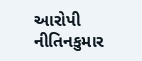આરોપી નીતિનકુમાર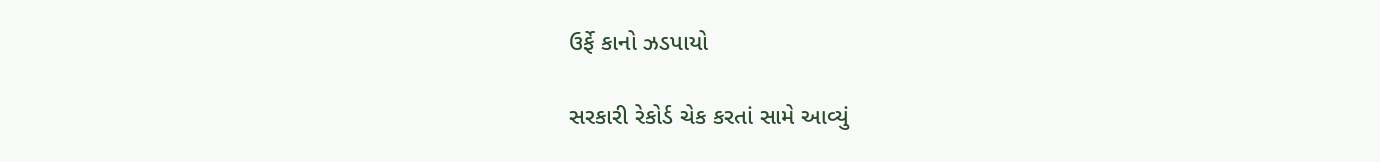ઉર્ફે કાનો ઝડપાયો

સરકારી રેકોર્ડ ચેક કરતાં સામે આવ્યું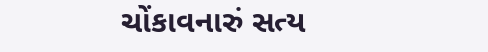ચોંકાવનારું સત્ય